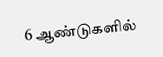6 ஆண்டுகளில்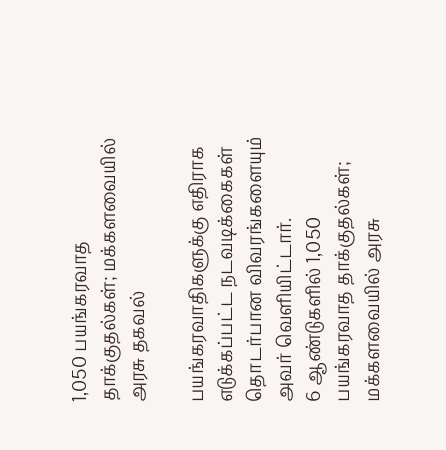1,050 பயங்கரவாத தாக்குதல்கள்; மக்களவையில் அரசு தகவல்

பயங்கரவாதிகளுக்கு எதிராக எடுக்கப்பட்ட நடவடிக்கைகள் தொடர்பான விவரங்களையும் அவர் வெளியிட்டார்.
6 ஆண்டுகளில் 1,050 பயங்கரவாத தாக்குதல்கள்; மக்களவையில் அரசு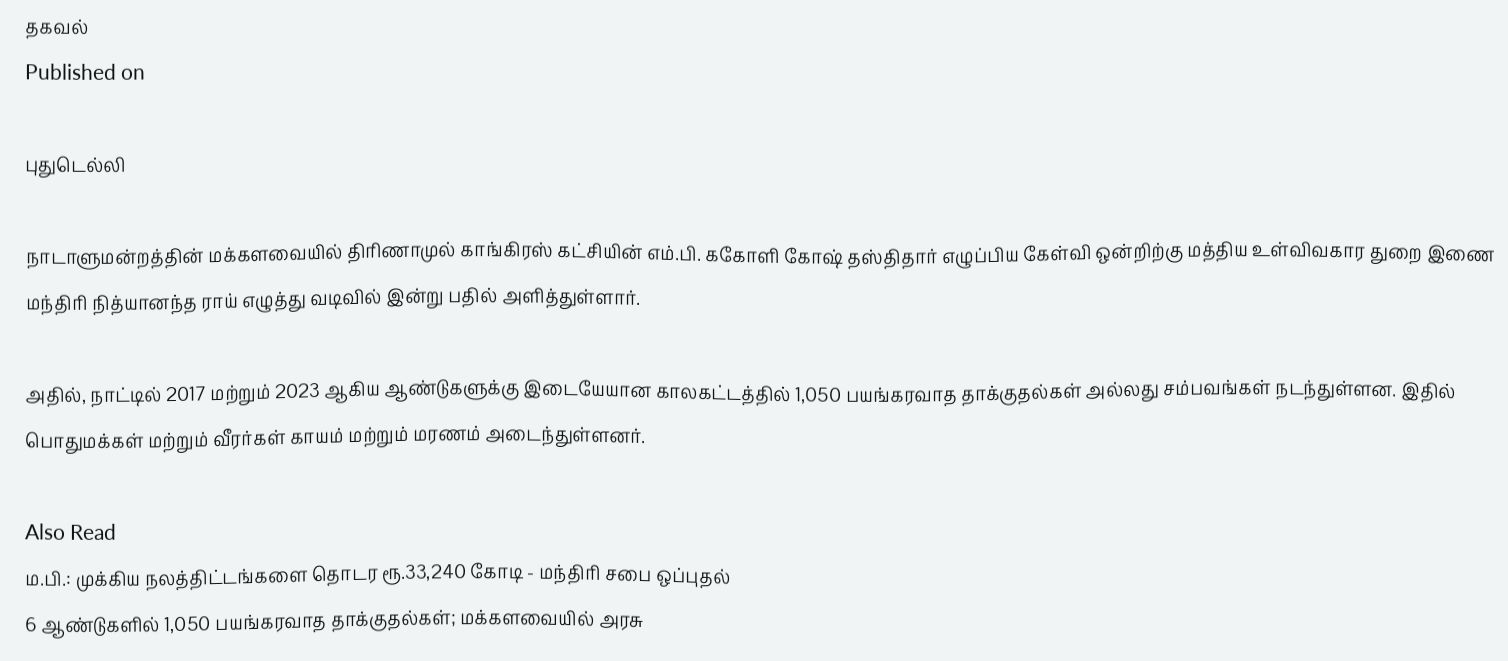தகவல்
Published on

புதுடெல்லி

நாடாளுமன்றத்தின் மக்களவையில் திரிணாமுல் காங்கிரஸ் கட்சியின் எம்.பி. ககோளி கோஷ் தஸ்திதார் எழுப்பிய கேள்வி ஒன்றிற்கு மத்திய உள்விவகார துறை இணை மந்திரி நித்யானந்த ராய் எழுத்து வடிவில் இன்று பதில் அளித்துள்ளார்.

அதில், நாட்டில் 2017 மற்றும் 2023 ஆகிய ஆண்டுகளுக்கு இடையேயான காலகட்டத்தில் 1,050 பயங்கரவாத தாக்குதல்கள் அல்லது சம்பவங்கள் நடந்துள்ளன. இதில் பொதுமக்கள் மற்றும் வீரர்கள் காயம் மற்றும் மரணம் அடைந்துள்ளனர்.

Also Read
ம.பி.: முக்கிய நலத்திட்டங்களை தொடர ரூ.33,240 கோடி - மந்திரி சபை ஒப்புதல்
6 ஆண்டுகளில் 1,050 பயங்கரவாத தாக்குதல்கள்; மக்களவையில் அரசு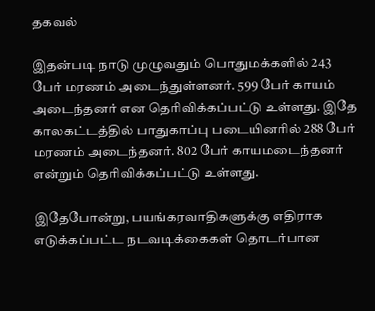தகவல்

இதன்படி நாடு முழுவதும் பொதுமக்களில் 243 பேர் மரணம் அடைந்துள்ளனர். 599 பேர் காயம் அடைந்தனர் என தெரிவிக்கப்பட்டு உள்ளது. இதே காலகட்டத்தில் பாதுகாப்பு படையினரில் 288 பேர் மரணம் அடைந்தனர். 802 பேர் காயமடைந்தனர் என்றும் தெரிவிக்கப்பட்டு உள்ளது.

இதேபோன்று, பயங்கரவாதிகளுக்கு எதிராக எடுக்கப்பட்ட நடவடிக்கைகள் தொடர்பான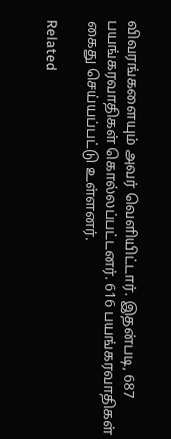விவரங்களையும் அவர் வெளியிட்டார். இதன்படி, 687 பயங்கரவாதிகள் கொல்லப்பட்டனர். 616 பயங்கரவாதிகள் கைது செய்யப்பட்டு உள்ளனர்.

Related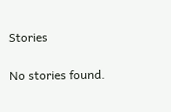Stories

No stories found.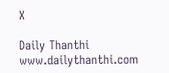X

Daily Thanthi
www.dailythanthi.com